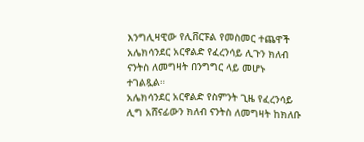እንግሊዛዊው የሊቨርፑል የመስመር ተጨዋች አሌክሳንደር አርኖልድ የፈረንሳይ ሊጉን ክለብ ናንትስ ለመግዛት በንግግር ላይ መሆኑ ተገልጿል።
አሌክሳንደር አርኖልድ የስምንት ጊዜ የፈረንሳይ ሊግ አሸናፊውን ክለብ ናንትስ ለመግዛት ከክለቡ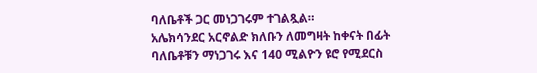ባለቤቶች ጋር መነጋገሩም ተገልጿል።
አሌክሳንደር አርኖልድ ክለቡን ለመግዛት ከቀናት በፊት ባለቤቶቹን ማነጋገሩ እና 140 ሚልዮን ዩሮ የሚደርስ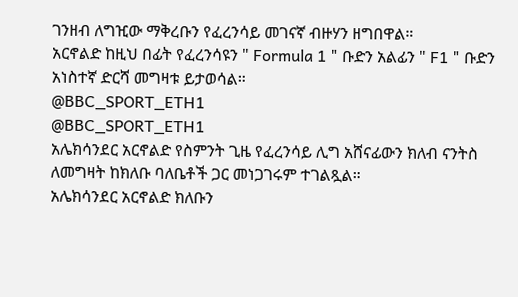ገንዘብ ለግዢው ማቅረቡን የፈረንሳይ መገናኛ ብዙሃን ዘግበዋል።
አርኖልድ ከዚህ በፊት የፈረንሳዩን " Formula 1 " ቡድን አልፊን " F1 " ቡድን አነስተኛ ድርሻ መግዛቱ ይታወሳል።
@BBC_SPORT_ETH1
@BBC_SPORT_ETH1
አሌክሳንደር አርኖልድ የስምንት ጊዜ የፈረንሳይ ሊግ አሸናፊውን ክለብ ናንትስ ለመግዛት ከክለቡ ባለቤቶች ጋር መነጋገሩም ተገልጿል።
አሌክሳንደር አርኖልድ ክለቡን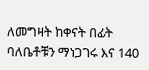ለመግዛት ከቀናት በፊት ባለቤቶቹን ማነጋገሩ እና 140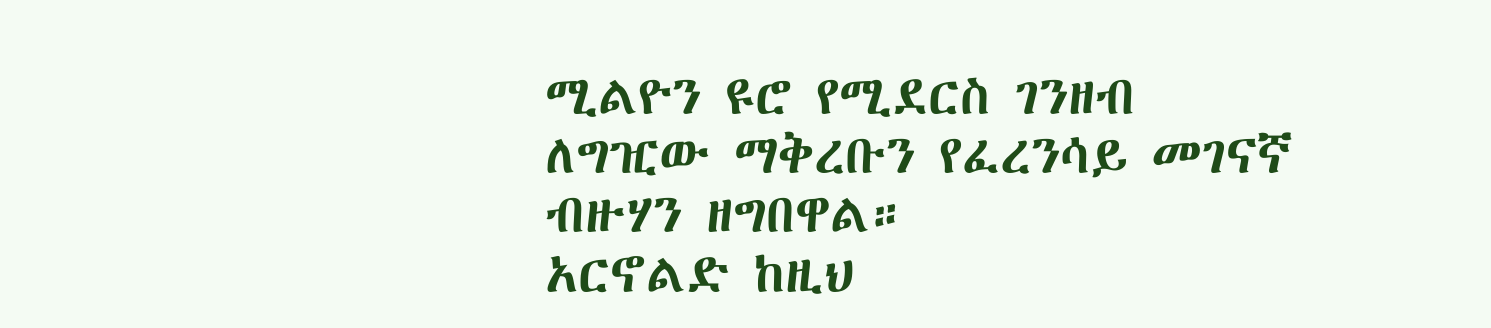ሚልዮን ዩሮ የሚደርስ ገንዘብ ለግዢው ማቅረቡን የፈረንሳይ መገናኛ ብዙሃን ዘግበዋል።
አርኖልድ ከዚህ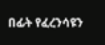በፊት የፈረንሳዩን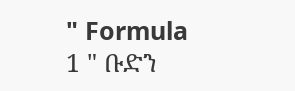" Formula 1 " ቡድን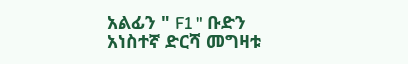አልፊን " F1 " ቡድን አነስተኛ ድርሻ መግዛቱ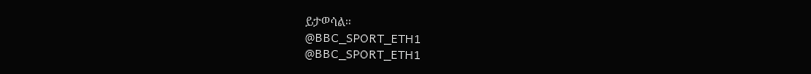ይታወሳል።
@BBC_SPORT_ETH1
@BBC_SPORT_ETH1